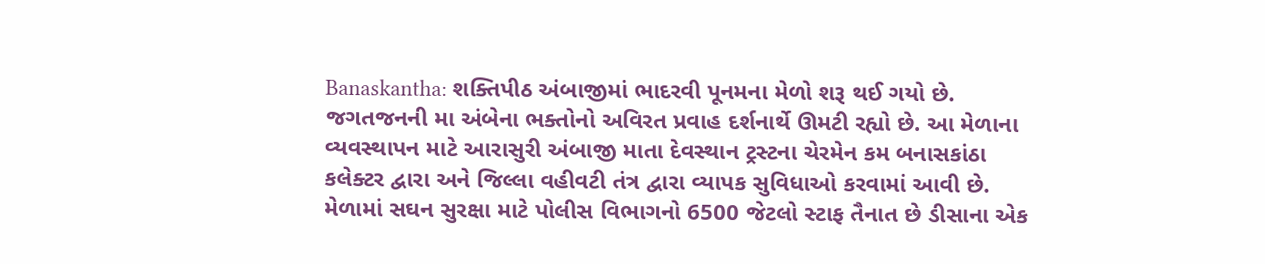Banaskantha: શક્તિપીઠ અંબાજીમાં ભાદરવી પૂનમના મેળો શરૂ થઈ ગયો છે. જગતજનની મા અંબેના ભક્તોનો અવિરત પ્રવાહ દર્શનાર્થે ઊમટી રહ્યો છે. આ મેળાના વ્યવસ્થાપન માટે આરાસુરી અંબાજી માતા દેવસ્થાન ટ્રસ્ટના ચેરમેન કમ બનાસકાંઠા કલેક્ટર દ્વારા અને જિલ્લા વહીવટી તંત્ર દ્વારા વ્યાપક સુવિધાઓ કરવામાં આવી છે. મેળામાં સઘન સુરક્ષા માટે પોલીસ વિભાગનો 6500 જેટલો સ્ટાફ તૈનાત છે ડીસાના એક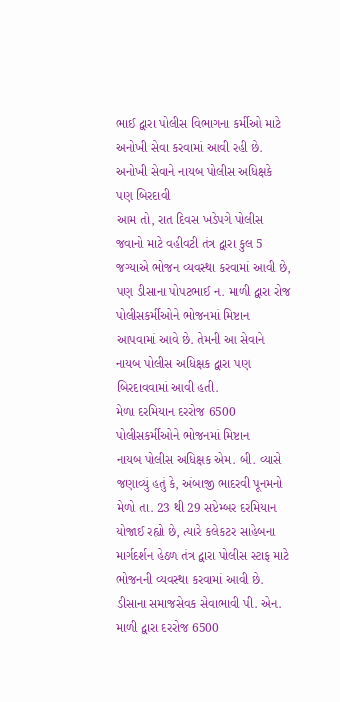ભાઈ દ્વારા પોલીસ વિભાગના કર્મીઓ માટે અનોખી સેવા કરવામાં આવી રહી છે.
અનોખી સેવાને નાયબ પોલીસ અધિક્ષકે પણ બિરદાવી
આમ તો, રાત દિવસ ખડેપગે પોલીસ જવાનો માટે વહીવટી તંત્ર દ્વારા કુલ 5 જગ્યાએ ભોજન વ્યવસ્થા કરવામાં આવી છે, પણ ડીસાના પોપટભાઈ ન. માળી દ્વારા રોજ પોલીસકર્મીઓને ભોજનમાં મિષ્ટાન આપવામાં આવે છે. તેમની આ સેવાને નાયબ પોલીસ અધિક્ષક દ્વારા પણ બિરદાવવામાં આવી હતી.
મેળા દરમિયાન દરરોજ 6500 પોલીસકર્મીઓને ભોજનમાં મિષ્ટાન
નાયબ પોલીસ અધિક્ષક એમ. બી. વ્યાસે જણાવ્યું હતું કે, અંબાજી ભાદરવી પૂનમનો મેળો તા. 23 થી 29 સપ્ટેમ્બર દરમિયાન યોજાઈ રહ્યો છે, ત્યારે કલેકટર સાહેબના માર્ગદર્શન હેઠળ તંત્ર દ્વારા પોલીસ સ્ટાફ માટે ભોજનની વ્યવસ્થા કરવામાં આવી છે. ડીસાના સમાજસેવક સેવાભાવી પી. એન. માળી દ્વારા દરરોજ 6500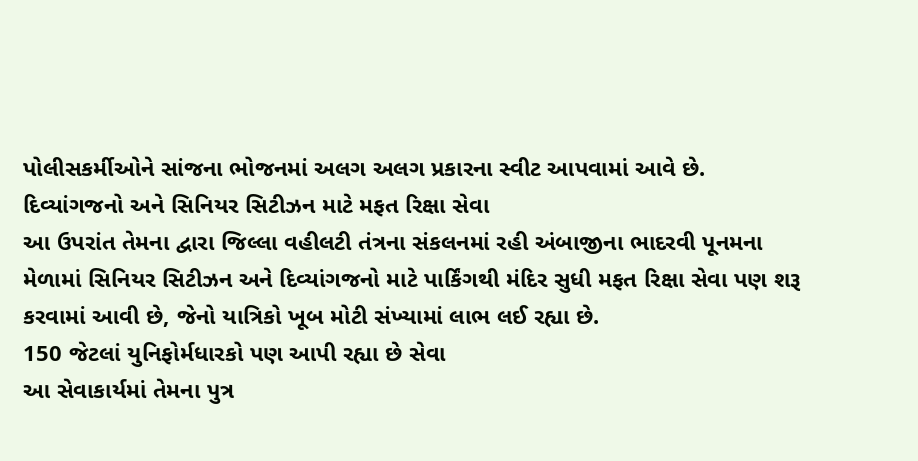પોલીસકર્મીઓને સાંજના ભોજનમાં અલગ અલગ પ્રકારના સ્વીટ આપવામાં આવે છે.
દિવ્યાંગજનો અને સિનિયર સિટીઝન માટે મફત રિક્ષા સેવા
આ ઉપરાંત તેમના દ્વારા જિલ્લા વહીલટી તંત્રના સંકલનમાં રહી અંબાજીના ભાદરવી પૂનમના મેળામાં સિનિયર સિટીઝન અને દિવ્યાંગજનો માટે પાર્કિંગથી મંદિર સુધી મફત રિક્ષા સેવા પણ શરૂ કરવામાં આવી છે, જેનો યાત્રિકો ખૂબ મોટી સંખ્યામાં લાભ લઈ રહ્યા છે.
150 જેટલાં યુનિફોર્મધારકો પણ આપી રહ્યા છે સેવા
આ સેવાકાર્યમાં તેમના પુત્ર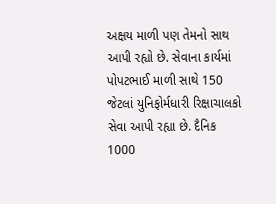અક્ષય માળી પણ તેમનો સાથ આપી રહ્યો છે. સેવાના કાર્યમાં પોપટભાઈ માળી સાથે 150 જેટલાં યુનિફોર્મધારી રિક્ષાચાલકો સેવા આપી રહ્યા છે. દૈનિક 1000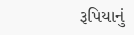રૂપિયાનું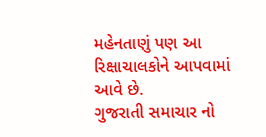મહેનતાણું પણ આ રિક્ષાચાલકોને આપવામાં આવે છે.
ગુજરાતી સમાચાર નો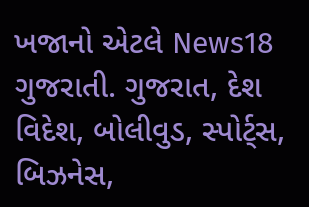ખજાનો એટલે News18 ગુજરાતી. ગુજરાત, દેશ વિદેશ, બોલીવુડ, સ્પોર્ટ્સ, બિઝનેસ,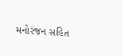મનોરંજન સહિત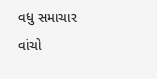વધુ સમાચાર વાંચો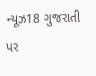ન્યૂઝ18 ગુજરાતી પર